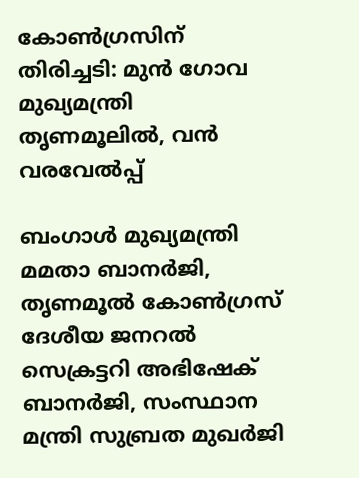കോൺഗ്രസിന് തിരിച്ചടി: മുൻ ഗോവ മുഖ്യമന്ത്രി തൃണമൂലിൽ, വന്‍ വരവേല്‍പ്പ്

ബംഗാള്‍ മുഖ്യമന്ത്രി മമതാ ബാനര്‍ജി, തൃണമൂല്‍ കോണ്‍ഗ്രസ് ദേശീയ ജനറല്‍ സെക്രട്ടറി അഭിഷേക് ബാനര്‍ജി, സംസ്ഥാന മന്ത്രി സുബ്രത മുഖര്‍ജി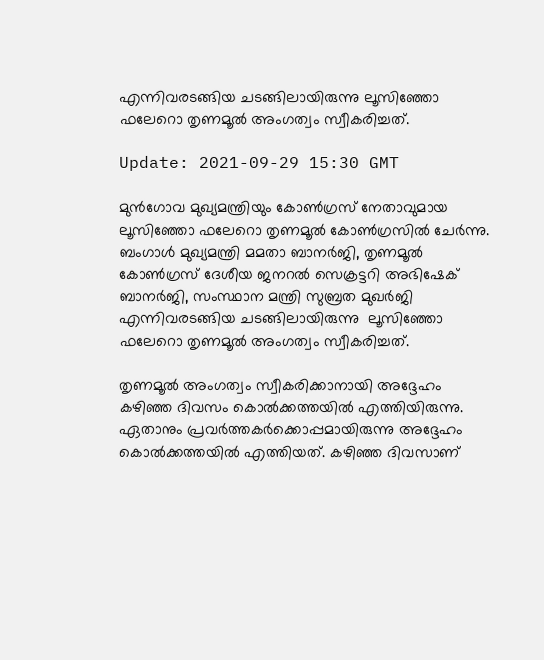എന്നിവരടങ്ങിയ ചടങ്ങിലായിരുന്നു ലൂസിഞ്ഞോ ഫലേറൊ തൃണമൂല്‍ അംഗത്വം സ്വീകരിച്ചത്.

Update: 2021-09-29 15:30 GMT

മുൻഗോവ മുഖ്യമന്ത്രിയും കോണ്‍ഗ്രസ് നേതാവുമായ ലൂസിഞ്ഞോ ഫലേറൊ തൃണമൂല്‍ കോണ്‍ഗ്രസില്‍ ചേര്‍ന്നു. ബംഗാള്‍ മുഖ്യമന്ത്രി മമതാ ബാനര്‍ജി, തൃണമൂല്‍ കോണ്‍ഗ്രസ് ദേശീയ ജനറല്‍ സെക്രട്ടറി അഭിഷേക് ബാനര്‍ജി, സംസ്ഥാന മന്ത്രി സുബ്രത മുഖര്‍ജി എന്നിവരടങ്ങിയ ചടങ്ങിലായിരുന്നു  ലൂസിഞ്ഞോ ഫലേറൊ തൃണമൂല്‍ അംഗത്വം സ്വീകരിച്ചത്.

തൃണമൂല്‍ അംഗത്വം സ്വീകരിക്കാനായി അദ്ദേഹം കഴിഞ്ഞ ദിവസം കൊല്‍ക്കത്തയില്‍ എത്തിയിരുന്നു. ഏതാനും പ്രവര്‍ത്തകര്‍ക്കൊപ്പമായിരുന്നു അദ്ദേഹം കൊല്‍ക്കത്തയില്‍ എത്തിയത്. കഴിഞ്ഞ ദിവസാണ്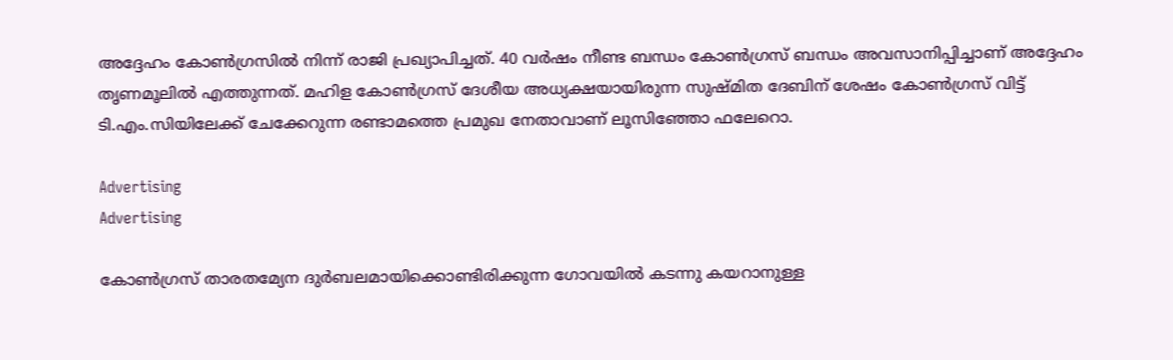അദ്ദേഹം കോണ്‍ഗ്രസില്‍ നിന്ന് രാജി പ്രഖ്യാപിച്ചത്. 40 വർഷം നീണ്ട ബന്ധം കോണ്‍ഗ്രസ് ബന്ധം അവസാനിപ്പിച്ചാണ് അദ്ദേഹം തൃണമൂലില്‍ എത്തുന്നത്. മഹിള കോൺഗ്രസ് ദേശീയ അധ്യക്ഷയായിരുന്ന സുഷ്മിത ദേബിന് ശേഷം കോൺഗ്രസ് വിട്ട് ടി.എം.സിയിലേക്ക് ചേക്കേറുന്ന രണ്ടാമത്തെ പ്രമുഖ നേതാവാണ് ലൂസിഞ്ഞോ ഫലേറൊ.

Advertising
Advertising

കോൺഗ്രസ് താരതമ്യേന ദുർബലമായിക്കൊണ്ടിരിക്കുന്ന ഗോവയിൽ കടന്നു കയറാനുള്ള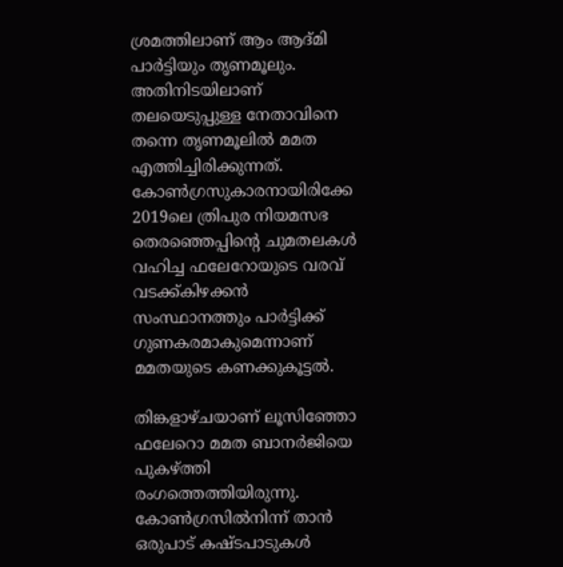ശ്രമത്തിലാണ് ആം ആദ്മി പാർട്ടിയും തൃണമൂലും. അതിനിടയിലാണ് തലയെടുപ്പുള്ള നേതാവിനെ തന്നെ തൃണമൂലില്‍ മമത എത്തിച്ചിരിക്കുന്നത്. കോൺഗ്രസുകാരനായിരിക്കേ 2019ലെ ത്രിപുര നിയമസഭ തെരഞ്ഞെപ്പിന്‍റെ ചുമതലകൾ വഹിച്ച ഫലേറോയുടെ വരവ് വടക്ക്കിഴക്കൻ സംസ്ഥാനത്തും പാർട്ടിക്ക് ഗുണകരമാകുമെന്നാണ് മമതയുടെ കണക്കുകൂട്ടൽ.

തിങ്കളാഴ്ചയാണ് ലൂസിഞ്ഞോ ഫലേറൊ മമത ബാനർജിയെ പുകഴ്ത്തി രംഗത്തെത്തിയിരുന്നു. കോൺഗ്രസിൽനിന്ന് താൻ ഒരുപാട് കഷ്ടപാടുകൾ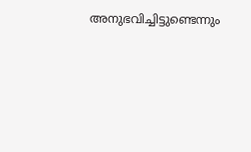അനുഭവിച്ചിട്ടുണ്ടെന്നും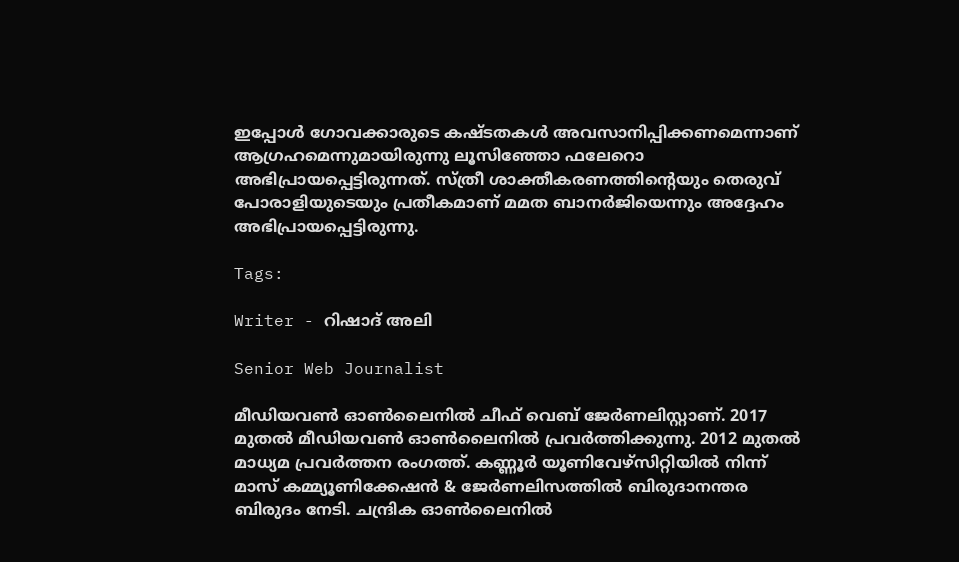ഇപ്പോൾ ഗോവക്കാരുടെ കഷ്ടതകൾ അവസാനിപ്പിക്കണമെന്നാണ് ആഗ്രഹമെന്നുമായിരുന്നു ലൂസിഞ്ഞോ ഫലേറൊ അഭിപ്രായപ്പെട്ടിരുന്നത്. സ്ത്രീ ശാക്തീകരണത്തിന്റെയും തെരുവ് പോരാളിയുടെയും പ്രതീകമാണ് മമത ബാനർജിയെന്നും അദ്ദേഹം അഭിപ്രായപ്പെട്ടിരുന്നു.

Tags:

Writer - റിഷാദ് അലി

Senior Web Journalist

മീഡിയവൺ ഓൺലൈനിൽ ചീഫ് വെബ് ജേർണലിസ്റ്റാണ്. 2017 മുതൽ മീഡിയവൺ ഓൺലൈനിൽ പ്രവർത്തിക്കുന്നു. 2012 മുതൽ മാധ്യമ പ്രവർത്തന രംഗത്ത്. കണ്ണൂര്‍ യൂണിവേഴ്‌സിറ്റിയിൽ നിന്ന് മാസ് കമ്മ്യൂണിക്കേഷന്‍ & ജേര്‍ണലിസത്തില്‍ ബിരുദാനന്തര ബിരുദം നേടി. ചന്ദ്രിക ഓണ്‍ലൈനില്‍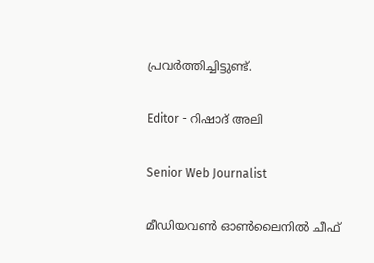പ്രവര്‍ത്തിച്ചിട്ടുണ്ട്.

Editor - റിഷാദ് അലി

Senior Web Journalist

മീഡിയവൺ ഓൺലൈനിൽ ചീഫ്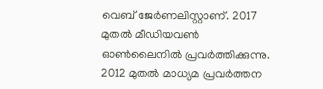വെബ് ജേർണലിസ്റ്റാണ്. 2017 മുതൽ മീഡിയവൺ ഓൺലൈനിൽ പ്രവർത്തിക്കുന്നു. 2012 മുതൽ മാധ്യമ പ്രവർത്തന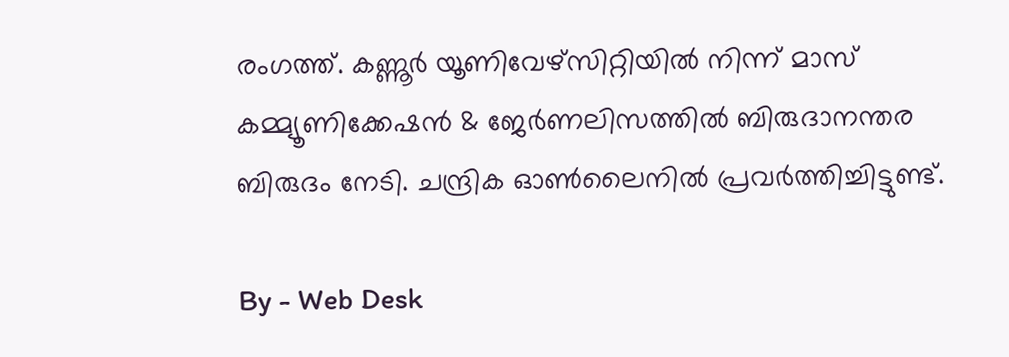രംഗത്ത്. കണ്ണൂര്‍ യൂണിവേഴ്‌സിറ്റിയിൽ നിന്ന് മാസ് കമ്മ്യൂണിക്കേഷന്‍ & ജേര്‍ണലിസത്തില്‍ ബിരുദാനന്തര ബിരുദം നേടി. ചന്ദ്രിക ഓണ്‍ലൈനില്‍ പ്രവര്‍ത്തിച്ചിട്ടുണ്ട്.

By - Web Desk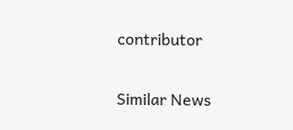contributor

Similar News